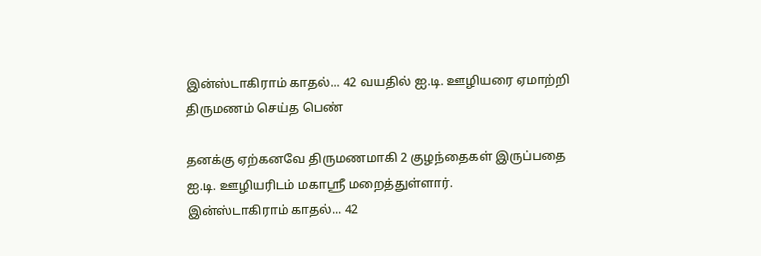இன்ஸ்டாகிராம் காதல்... 42 வயதில் ஐ.டி. ஊழியரை ஏமாற்றி திருமணம் செய்த பெண்

தனக்கு ஏற்கனவே திருமணமாகி 2 குழந்தைகள் இருப்பதை ஐ.டி. ஊழியரிடம் மகாஸ்ரீ மறைத்துள்ளார்.
இன்ஸ்டாகிராம் காதல்... 42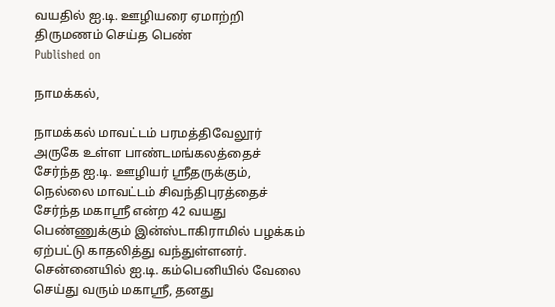வயதில் ஐ.டி. ஊழியரை ஏமாற்றி திருமணம் செய்த பெண்
Published on

நாமக்கல்,

நாமக்கல் மாவட்டம் பரமத்திவேலூர் அருகே உள்ள பாண்டமங்கலத்தைச் சேர்ந்த ஐ.டி. ஊழியர் ஸ்ரீதருக்கும், நெல்லை மாவட்டம் சிவந்திபுரத்தைச் சேர்ந்த மகாஸ்ரீ என்ற 42 வயது பெண்ணுக்கும் இன்ஸ்டாகிராமில் பழக்கம் ஏற்பட்டு காதலித்து வந்துள்ளனர். சென்னையில் ஐ.டி. கம்பெனியில் வேலை செய்து வரும் மகாஸ்ரீ, தனது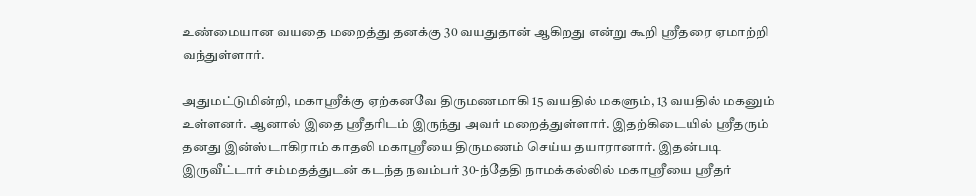உண்மையான வயதை மறைத்து தனக்கு 30 வயதுதான் ஆகிறது என்று கூறி ஸ்ரீதரை ஏமாற்றி வந்துள்ளார்.

அதுமட்டுமின்றி, மகாஸ்ரீக்கு ஏற்கனவே திருமணமாகி 15 வயதில் மகளும், 13 வயதில் மகனும் உள்ளனர். ஆனால் இதை ஸ்ரீதரிடம் இருந்து அவர் மறைத்துள்ளார். இதற்கிடையில் ஸ்ரீதரும் தனது இன்ஸ்டாகிராம் காதலி மகாஸ்ரீயை திருமணம் செய்ய தயாரானார். இதன்படி இருவீட்டார் சம்மதத்துடன் கடந்த நவம்பர் 30-ந்தேதி நாமக்கல்லில் மகாஸ்ரீயை ஸ்ரீதர்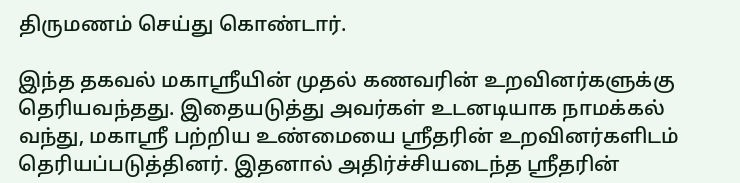திருமணம் செய்து கொண்டார்.

இந்த தகவல் மகாஸ்ரீயின் முதல் கணவரின் உறவினர்களுக்கு தெரியவந்தது. இதையடுத்து அவர்கள் உடனடியாக நாமக்கல் வந்து, மகாஸ்ரீ பற்றிய உண்மையை ஸ்ரீதரின் உறவினர்களிடம் தெரியப்படுத்தினர். இதனால் அதிர்ச்சியடைந்த ஸ்ரீதரின்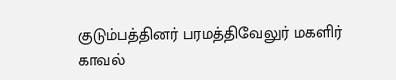குடும்பத்தினர் பரமத்திவேலுர் மகளிர் காவல்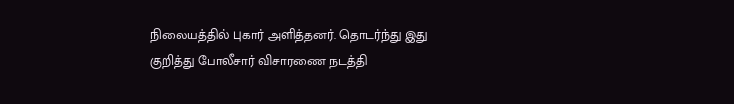நிலையத்தில் புகார் அளித்தனர். தொடர்ந்து இது குறித்து போலீசார் விசாரணை நடத்தி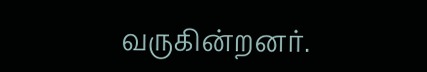வருகின்றனர்.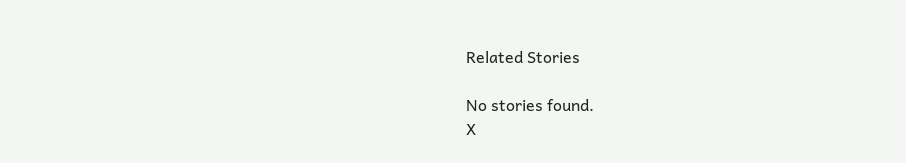Related Stories

No stories found.
X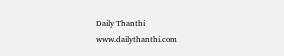Daily Thanthi
www.dailythanthi.com